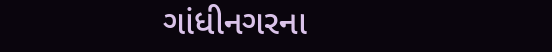ગાંધીનગરના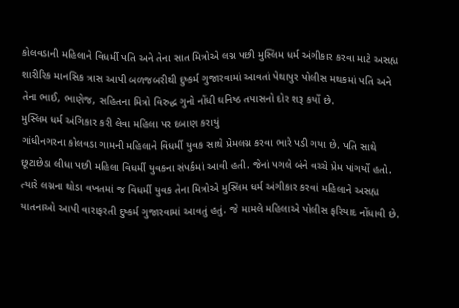કોલવડાની મહિલાને વિધર્મી પતિ અને તેના સાત મિત્રોએ લગ્ન પછી મુસ્લિમ ધર્મ અંગીકાર કરવા માટે અસહ્ય શારીરિક માનસિક ત્રાસ આપી બળજબરીથી દુષ્કર્મ ગુજારવામાં આવતાં પેથાપુર પોલીસ મથકમાં પતિ અને તેના ભાઈ, ભાણેજ, સહિતના મિત્રો વિરુદ્ધ ગુનો નોંધી ઘનિષ્ઠ તપાસનો દોર શરૂ કર્યો છે.
મુસ્લિમ ધર્મ અંગિકાર કરી લેવા મહિલા પર દબાણ કરાયું
ગાંધીનગરના કોલવડા ગામની મહિલાને વિધર્મી યુવક સાથે પ્રેમલગ્ન કરવા ભારે પડી ગયા છે. પતિ સાથે છૂટાછેડા લીધા પછી મહિલા વિધર્મી યુવકના સંપર્કમાં આવી હતી. જેનાં પગલે બંને વચ્ચે પ્રેમ પાંગર્યો હતો. ત્યારે લગ્નના થોડા વખતમાં જ વિધર્મી યુવક તેના મિત્રોએ મુસ્લિમ ધર્મ અંગીકાર કરવાં મહિલાને અસહ્ય યાતનાઓ આપી વારાફરતી દુષ્કર્મ ગુજારવામાં આવતું હતું. જે મામલે મહિલાએ પોલીસ ફરિયાદ નોંધાવી છે.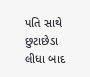પતિ સાથે છુટાછેડા લીધા બાદ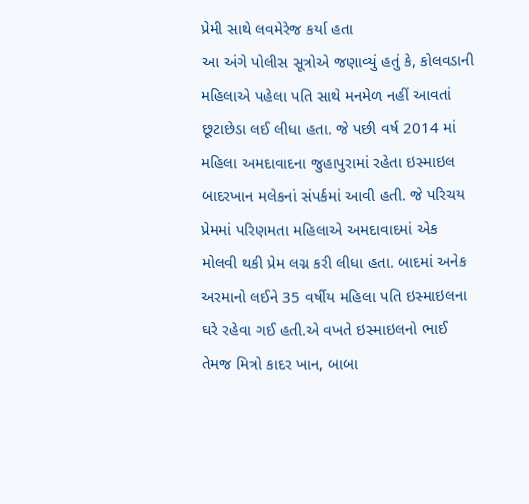પ્રેમી સાથે લવમેરેજ કર્યા હતા
આ અંગે પોલીસ સૂત્રોએ જણાવ્યું હતું કે, કોલવડાની મહિલાએ પહેલા પતિ સાથે મનમેળ નહીં આવતાં છૂટાછેડા લઈ લીધા હતા. જે પછી વર્ષ 2014 માં મહિલા અમદાવાદના જુહાપુરામાં રહેતા ઇસ્માઇલ બાદરખાન મલેકનાં સંપર્કમાં આવી હતી. જે પરિચય પ્રેમમાં પરિણમતા મહિલાએ અમદાવાદમાં એક મોલવી થકી પ્રેમ લગ્ન કરી લીધા હતા. બાદમાં અનેક અરમાનો લઈને 35 વર્ષીય મહિલા પતિ ઇસ્માઇલના ઘરે રહેવા ગઈ હતી.એ વખતે ઇસ્માઇલનો ભાઈ તેમજ મિત્રો કાદર ખાન, બાબા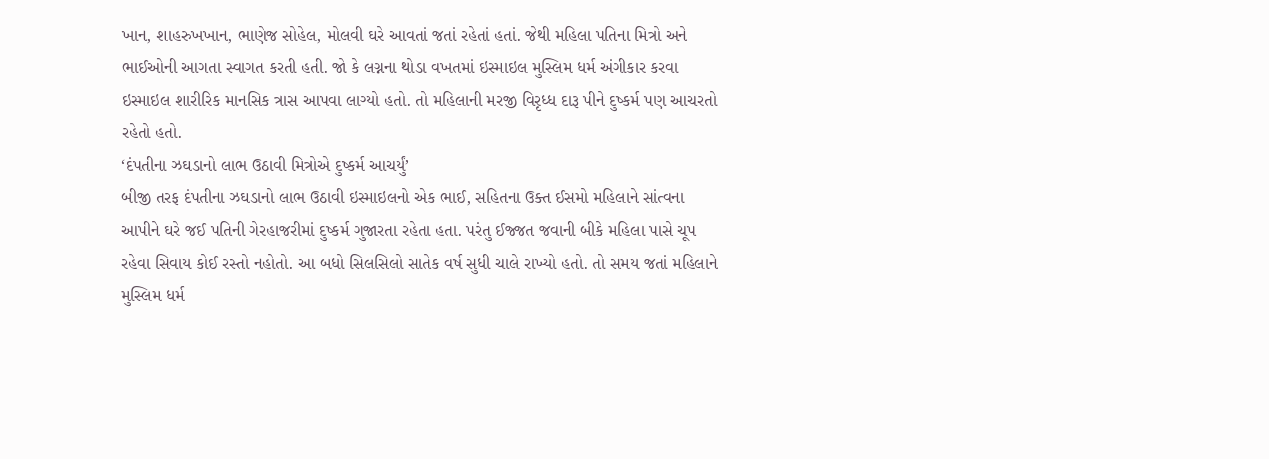ખાન, શાહરુખખાન, ભાણેજ સોહેલ, મોલવી ઘરે આવતાં જતાં રહેતાં હતાં. જેથી મહિલા પતિના મિત્રો અને ભાઈઓની આગતા સ્વાગત કરતી હતી. જો કે લગ્નના થોડા વખતમાં ઇસ્માઇલ મુસ્લિમ ધર્મ અંગીકાર કરવા ઇસ્માઇલ શારીરિક માનસિક ત્રાસ આપવા લાગ્યો હતો. તો મહિલાની મરજી વિરૃધ્ધ દારૂ પીને દુષ્કર્મ પણ આચરતો રહેતો હતો.
‘દંપતીના ઝઘડાનો લાભ ઉઠાવી મિત્રોએ દુષ્કર્મ આચર્યું’
બીજી તરફ દંપતીના ઝઘડાનો લાભ ઉઠાવી ઇસ્માઇલનો એક ભાઈ, સહિતના ઉક્ત ઈસમો મહિલાને સાંત્વના આપીને ઘરે જઈ પતિની ગેરહાજરીમાં દુષ્કર્મ ગુજારતા રહેતા હતા. પરંતુ ઈજ્જત જવાની બીકે મહિલા પાસે ચૂપ રહેવા સિવાય કોઈ રસ્તો નહોતો. આ બધો સિલસિલો સાતેક વર્ષ સુધી ચાલે રાખ્યો હતો. તો સમય જતાં મહિલાને મુસ્લિમ ધર્મ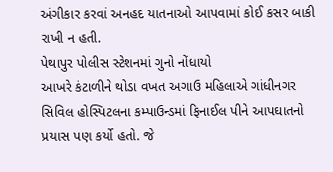અંગીકાર કરવાં અનહદ યાતનાઓ આપવામાં કોઈ કસર બાકી રાખી ન હતી.
પેથાપુર પોલીસ સ્ટેશનમાં ગુનો નોંધાયો
આખરે કંટાળીને થોડા વખત અગાઉ મહિલાએ ગાંધીનગર સિવિલ હોસ્પિટલના કમ્પાઉન્ડમાં ફિનાઈલ પીને આપઘાતનો પ્રયાસ પણ કર્યો હતો. જે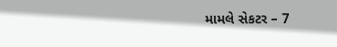મામલે સેકટર – 7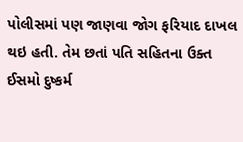પોલીસમાં પણ જાણવા જોગ ફરિયાદ દાખલ થઇ હતી. તેમ છતાં પતિ સહિતના ઉક્ત ઈસમો દુષ્કર્મ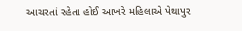આચરતાં રહેતા હોઈ આખરે મહિલાએ પેથાપુર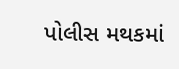પોલીસ મથકમાં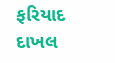ફરિયાદ દાખલ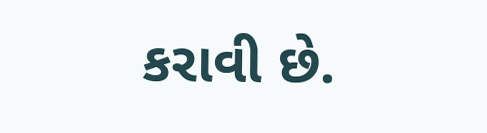કરાવી છે.